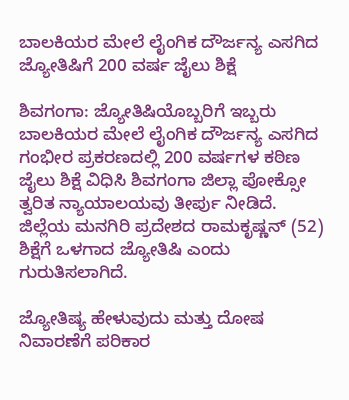ಬಾಲಕಿಯರ ಮೇಲೆ ಲೈಂಗಿಕ ದೌರ್ಜನ್ಯ ಎಸಗಿದ ಜ್ಯೋತಿಷಿಗೆ 200 ವರ್ಷ ಜೈಲು ಶಿಕ್ಷೆ

ಶಿವಗಂಗಾ: ಜ್ಯೋತಿಷಿಯೊಬ್ಬರಿಗೆ ಇಬ್ಬರು ಬಾಲಕಿಯರ ಮೇಲೆ ಲೈಂಗಿಕ ದೌರ್ಜನ್ಯ ಎಸಗಿದ ಗಂಭೀರ ಪ್ರಕರಣದಲ್ಲಿ 200 ವರ್ಷಗಳ ಕಠಿಣ ಜೈಲು ಶಿಕ್ಷೆ ವಿಧಿಸಿ ಶಿವಗಂಗಾ ಜಿಲ್ಲಾ ಪೋಕ್ಸೋ ತ್ವರಿತ ನ್ಯಾಯಾಲಯವು ತೀರ್ಪು ನೀಡಿದೆ. ಜಿಲ್ಲೆಯ ಮನಗಿರಿ ಪ್ರದೇಶದ ರಾಮಕೃಷ್ಣನ್ (52) ಶಿಕ್ಷೆಗೆ ಒಳಗಾದ ಜ್ಯೋತಿಷಿ ಎಂದು ಗುರುತಿಸಲಾಗಿದೆ.

ಜ್ಯೋತಿಷ್ಯ ಹೇಳುವುದು ಮತ್ತು ದೋಷ ನಿವಾರಣೆಗೆ ಪರಿಕಾರ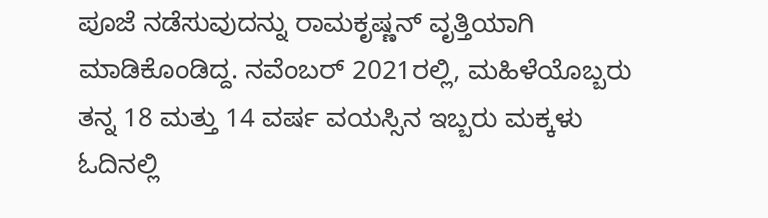ಪೂಜೆ ನಡೆಸುವುದನ್ನು ರಾಮಕೃಷ್ಣನ್ ವೃತ್ತಿಯಾಗಿ ಮಾಡಿಕೊಂಡಿದ್ದ. ನವೆಂಬರ್ 2021ರಲ್ಲಿ, ಮಹಿಳೆಯೊಬ್ಬರು ತನ್ನ 18 ಮತ್ತು 14 ವರ್ಷ ವಯಸ್ಸಿನ ಇಬ್ಬರು ಮಕ್ಕಳು ಓದಿನಲ್ಲಿ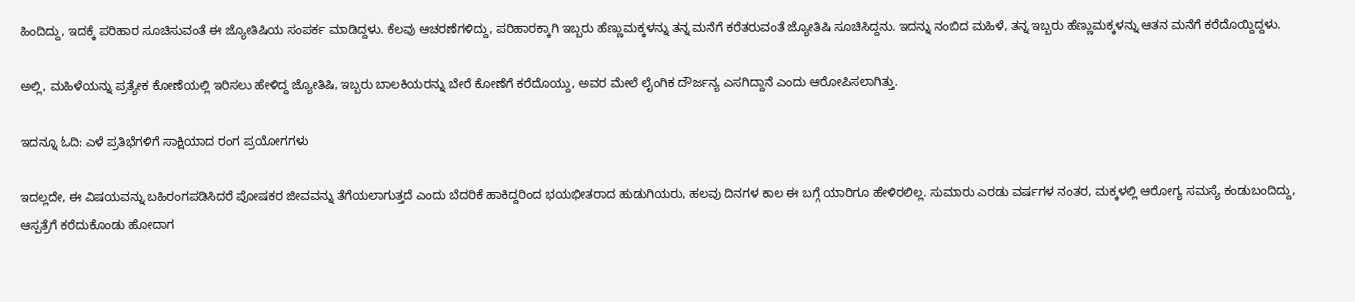ಹಿಂದಿದ್ದು, ಇದಕ್ಕೆ ಪರಿಹಾರ ಸೂಚಿಸುವಂತೆ ಈ ಜ್ಯೋತಿಷಿಯ ಸಂಪರ್ಕ ಮಾಡಿದ್ದಳು. ಕೆಲವು ಆಚರಣೆಗಳಿದ್ದು, ಪರಿಹಾರಕ್ಕಾಗಿ ಇಬ್ಬರು ಹೆಣ್ಣುಮಕ್ಕಳನ್ನು ತನ್ನ ಮನೆಗೆ ಕರೆತರುವಂತೆ ಜ್ಯೋತಿಷಿ ಸೂಚಿಸಿದ್ದನು. ಇದನ್ನು ನಂಬಿದ ಮಹಿಳೆ, ತನ್ನ ಇಬ್ಬರು ಹೆಣ್ಣುಮಕ್ಕಳನ್ನು ಆತನ ಮನೆಗೆ ಕರೆದೊಯ್ದಿದ್ದಳು.

ಅಲ್ಲಿ, ಮಹಿಳೆಯನ್ನು ಪ್ರತ್ಯೇಕ ಕೋಣೆಯಲ್ಲಿ ಇರಿಸಲು ಹೇಳಿದ್ದ ಜ್ಯೋತಿಷಿ, ಇಬ್ಬರು ಬಾಲಕಿಯರನ್ನು ಬೇರೆ ಕೋಣೆಗೆ ಕರೆದೊಯ್ದು, ಅವರ ಮೇಲೆ ಲೈಂಗಿಕ ದೌರ್ಜನ್ಯ ಎಸಗಿದ್ದಾನೆ ಎಂದು ಆರೋಪಿಸಲಾಗಿತ್ತು.

ಇದನ್ನೂ ಓದಿ: ಎಳೆ ಪ್ರತಿಭೆಗಳಿಗೆ ಸಾಕ್ಷಿಯಾದ ರಂಗ ಪ್ರಯೋಗಗಳು

ಇದಲ್ಲದೇ, ಈ ವಿಷಯವನ್ನು ಬಹಿರಂಗಪಡಿಸಿದರೆ ಪೋಷಕರ ಜೀವವನ್ನು ತೆಗೆಯಲಾಗುತ್ತದೆ ಎಂದು ಬೆದರಿಕೆ ಹಾಕಿದ್ದರಿಂದ ಭಯಭೀತರಾದ ಹುಡುಗಿಯರು, ಹಲವು ದಿನಗಳ ಕಾಲ ಈ ಬಗ್ಗೆ ಯಾರಿಗೂ ಹೇಳಿರಲಿಲ್ಲ. ಸುಮಾರು ಎರಡು ವರ್ಷಗಳ ನಂತರ, ಮಕ್ಕಳಲ್ಲಿ ಆರೋಗ್ಯ ಸಮಸ್ಯೆ ಕಂಡುಬಂದಿದ್ದು, ಆಸ್ಪತ್ರೆಗೆ ಕರೆದುಕೊಂಡು ಹೋದಾಗ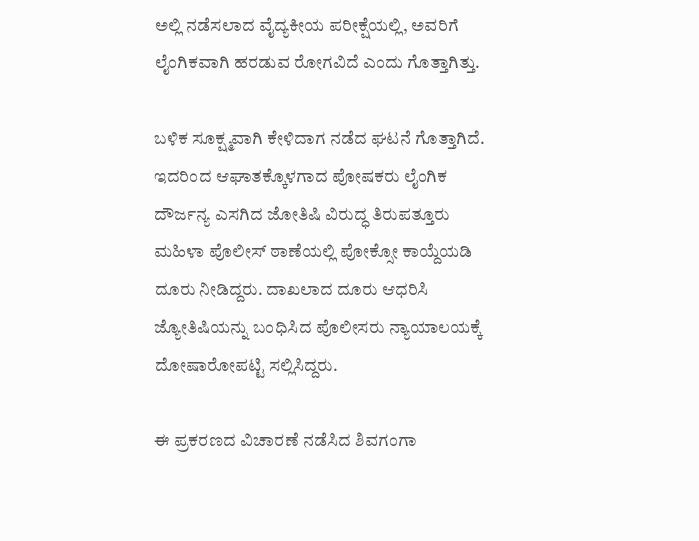ಅಲ್ಲಿ ನಡೆಸಲಾದ ವೈದ್ಯಕೀಯ ಪರೀಕ್ಷೆಯಲ್ಲಿ, ಅವರಿಗೆ ಲೈಂಗಿಕವಾಗಿ ಹರಡುವ ರೋಗವಿದೆ ಎಂದು ಗೊತ್ತಾಗಿತ್ತು.

ಬಳಿಕ ಸೂಕ್ಷ್ಮವಾಗಿ ಕೇಳಿದಾಗ ನಡೆದ ಘಟನೆ ಗೊತ್ತಾಗಿದೆ. ಇದರಿಂದ ಆಘಾತಕ್ಕೊಳಗಾದ ಪೋಷಕರು ಲೈಂಗಿಕ ದೌರ್ಜನ್ಯ ಎಸಗಿದ ಜೋತಿಷಿ ವಿರುದ್ಧ ತಿರುಪತ್ತೂರು ಮಹಿಳಾ ಪೊಲೀಸ್ ಠಾಣೆಯಲ್ಲಿ ಪೋಕ್ಸೋ ಕಾಯ್ದೆಯಡಿ ದೂರು ನೀಡಿದ್ದರು. ದಾಖಲಾದ ದೂರು ಆಧರಿಸಿ ಜ್ಯೋತಿಷಿಯನ್ನು ಬಂಧಿಸಿದ ಪೊಲೀಸರು ನ್ಯಾಯಾಲಯಕ್ಕೆ ದೋಷಾರೋಪಟ್ಟಿ ಸಲ್ಲಿಸಿದ್ದರು.

ಈ ಪ್ರಕರಣದ ವಿಚಾರಣೆ ನಡೆಸಿದ ಶಿವಗಂಗಾ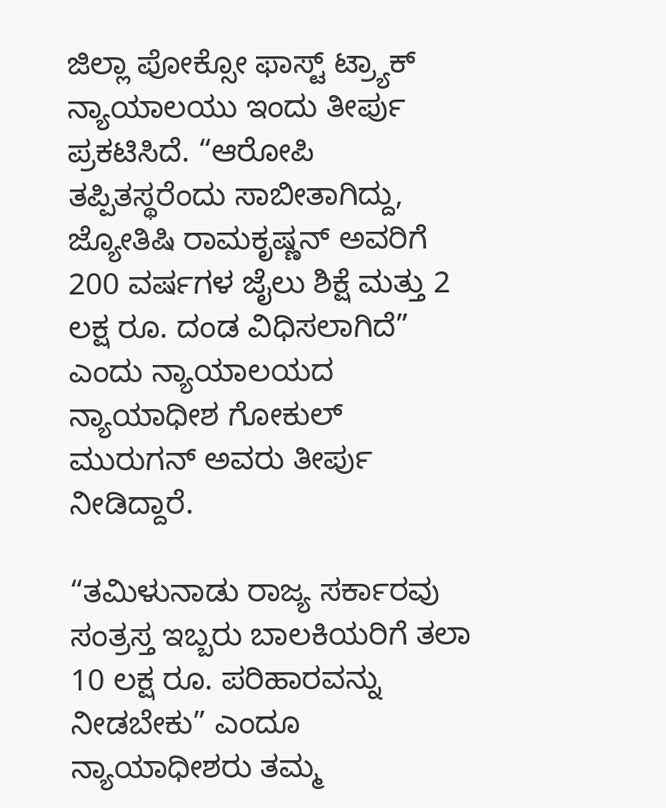ಜಿಲ್ಲಾ ಪೋಕ್ಸೋ ಫಾಸ್ಟ್ ಟ್ರ್ಯಾಕ್ ನ್ಯಾಯಾಲಯು ಇಂದು ತೀರ್ಪು ಪ್ರಕಟಿಸಿದೆ. “ಆರೋಪಿ ತಪ್ಪಿತಸ್ಥರೆಂದು ಸಾಬೀತಾಗಿದ್ದು, ಜ್ಯೋತಿಷಿ ರಾಮಕೃಷ್ಣನ್ ಅವರಿಗೆ 200 ವರ್ಷಗಳ ಜೈಲು ಶಿಕ್ಷೆ ಮತ್ತು 2 ಲಕ್ಷ ರೂ. ದಂಡ ವಿಧಿಸಲಾಗಿದೆ” ಎಂದು ನ್ಯಾಯಾಲಯದ ನ್ಯಾಯಾಧೀಶ ಗೋಕುಲ್ ಮುರುಗನ್ ಅವರು ತೀರ್ಪು ನೀಡಿದ್ದಾರೆ.

“ತಮಿಳುನಾಡು ರಾಜ್ಯ ಸರ್ಕಾರವು ಸಂತ್ರಸ್ತ ಇಬ್ಬರು ಬಾಲಕಿಯರಿಗೆ ತಲಾ 10 ಲಕ್ಷ ರೂ. ಪರಿಹಾರವನ್ನು ನೀಡಬೇಕು” ಎಂದೂ ನ್ಯಾಯಾಧೀಶರು ತಮ್ಮ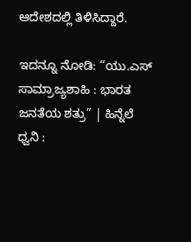ಆದೇಶದಲ್ಲಿ ತಿಳಿಸಿದ್ದಾರೆ.

ಇದನ್ನೂ ನೋಡಿ: “ಯು.ಎಸ್ ಸಾಮ್ರಾಜ್ಯಶಾಹಿ : ಭಾರತ ಜನತೆಯ ಶತ್ರು” | ಹಿನ್ನೆಲೆ ಧ್ವನಿ :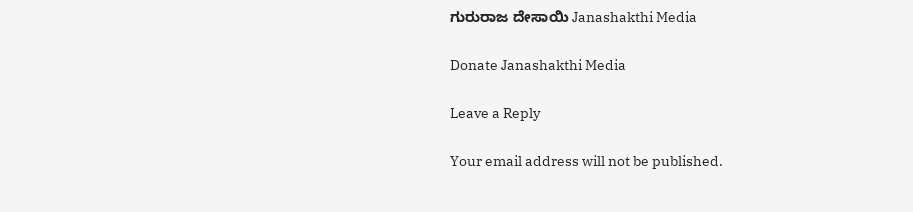ಗುರುರಾಜ ದೇಸಾಯಿ Janashakthi Media

Donate Janashakthi Media

Leave a Reply

Your email address will not be published.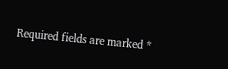Required fields are marked *